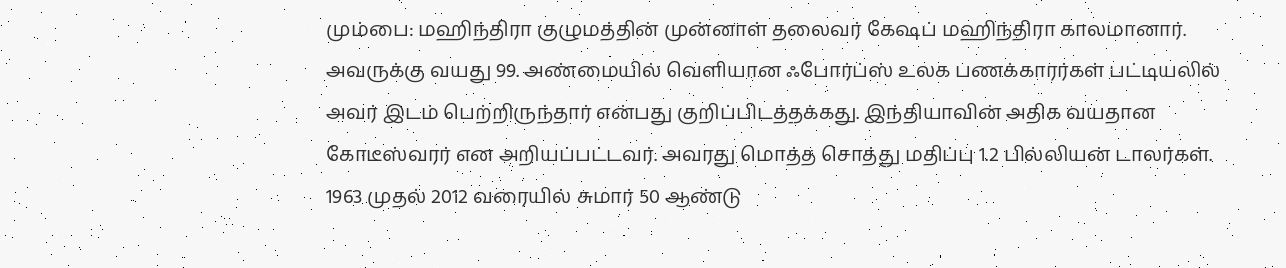மும்பை: மஹிந்திரா குழுமத்தின் முன்னாள் தலைவர் கேஷப் மஹிந்திரா காலமானார். அவருக்கு வயது 99. அண்மையில் வெளியான ஃபோர்ப்ஸ் உலக பணக்காரர்கள் பட்டியலில் அவர் இடம் பெற்றிருந்தார் என்பது குறிப்பிடத்தக்கது. இந்தியாவின் அதிக வயதான கோடீஸ்வரர் என அறியப்பட்டவர். அவரது மொத்த சொத்து மதிப்பு 1.2 பில்லியன் டாலர்கள்.
1963 முதல் 2012 வரையில் சுமார் 50 ஆண்டு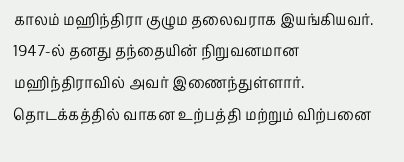காலம் மஹிந்திரா குழும தலைவராக இயங்கியவர். 1947-ல் தனது தந்தையின் நிறுவனமான மஹிந்திராவில் அவர் இணைந்துள்ளார். தொடக்கத்தில் வாகன உற்பத்தி மற்றும் விற்பனை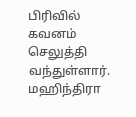பிரிவில் கவனம் செலுத்தி வந்துள்ளார். மஹிந்திரா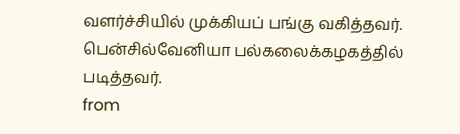வளர்ச்சியில் முக்கியப் பங்கு வகித்தவர். பென்சில்வேனியா பல்கலைக்கழகத்தில் படித்தவர்.
from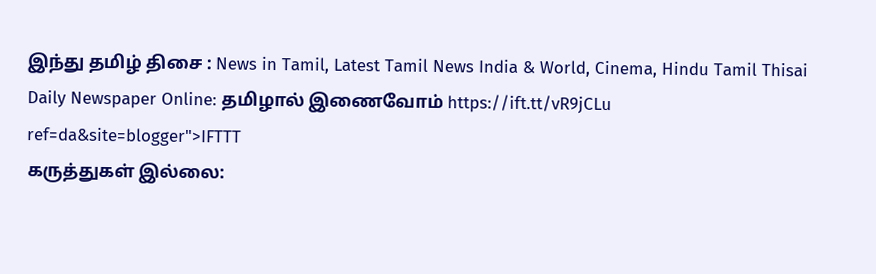இந்து தமிழ் திசை : News in Tamil, Latest Tamil News India & World, Cinema, Hindu Tamil Thisai Daily Newspaper Online: தமிழால் இணைவோம் https://ift.tt/vR9jCLu
ref=da&site=blogger">IFTTT
கருத்துகள் இல்லை: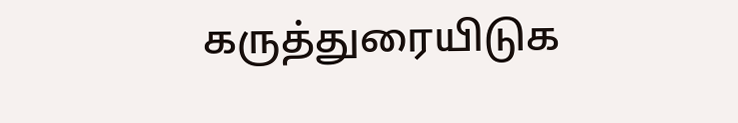கருத்துரையிடுக